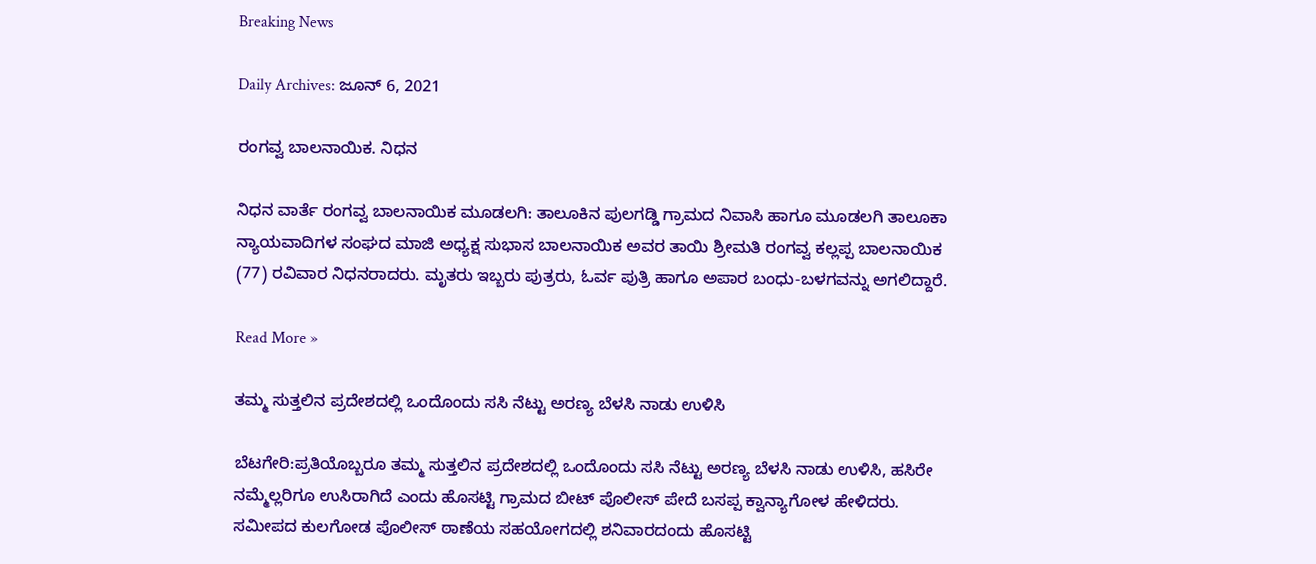Breaking News

Daily Archives: ಜೂನ್ 6, 2021

ರಂಗವ್ವ ಬಾಲನಾಯಿಕ. ನಿಧನ

ನಿಧನ ವಾರ್ತೆ ರಂಗವ್ವ ಬಾಲನಾಯಿಕ ಮೂಡಲಗಿ: ತಾಲೂಕಿನ ಪುಲಗಡ್ಡಿ ಗ್ರಾಮದ ನಿವಾಸಿ ಹಾಗೂ ಮೂಡಲಗಿ ತಾಲೂಕಾ ನ್ಯಾಯವಾದಿಗಳ ಸಂಘದ ಮಾಜಿ ಅಧ್ಯಕ್ಷ ಸುಭಾಸ ಬಾಲನಾಯಿಕ ಅವರ ತಾಯಿ ಶ್ರೀಮತಿ ರಂಗವ್ವ ಕಲ್ಲಪ್ಪ ಬಾಲನಾಯಿಕ (77) ರವಿವಾರ ನಿಧನರಾದರು. ಮೃತರು ಇಬ್ಬರು ಪುತ್ರರು, ಓರ್ವ ಪುತ್ರಿ ಹಾಗೂ ಅಪಾರ ಬಂಧು-ಬಳಗವನ್ನು ಅಗಲಿದ್ದಾರೆ.

Read More »

ತಮ್ಮ ಸುತ್ತಲಿನ ಪ್ರದೇಶದಲ್ಲಿ ಒಂದೊಂದು ಸಸಿ ನೆಟ್ಟು ಅರಣ್ಯ ಬೆಳಸಿ ನಾಡು ಉಳಿಸಿ

ಬೆಟಗೇರಿ:ಪ್ರತಿಯೊಬ್ಬರೂ ತಮ್ಮ ಸುತ್ತಲಿನ ಪ್ರದೇಶದಲ್ಲಿ ಒಂದೊಂದು ಸಸಿ ನೆಟ್ಟು ಅರಣ್ಯ ಬೆಳಸಿ ನಾಡು ಉಳಿಸಿ, ಹಸಿರೇ ನಮ್ಮೆಲ್ಲರಿಗೂ ಉಸಿರಾಗಿದೆ ಎಂದು ಹೊಸಟ್ಟಿ ಗ್ರಾಮದ ಬೀಟ್ ಪೊಲೀಸ್ ಪೇದೆ ಬಸಪ್ಪ ಕ್ವಾನ್ಯಾಗೋಳ ಹೇಳಿದರು. ಸಮೀಪದ ಕುಲಗೋಡ ಪೊಲೀಸ್ ಠಾಣೆಯ ಸಹಯೋಗದಲ್ಲಿ ಶನಿವಾರದಂದು ಹೊಸಟ್ಟಿ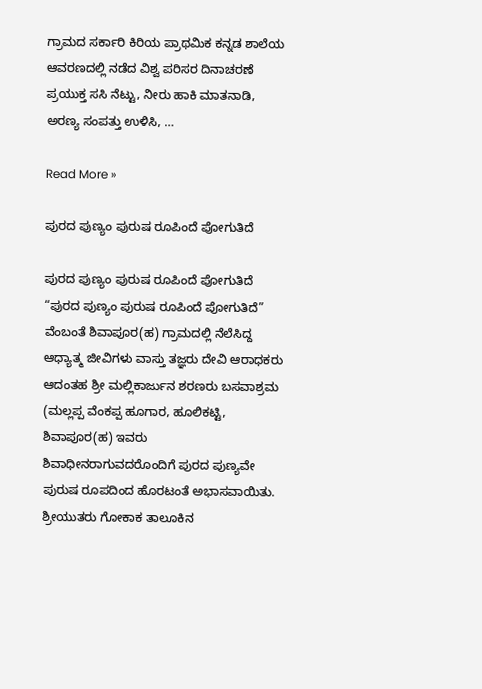ಗ್ರಾಮದ ಸರ್ಕಾರಿ ಕಿರಿಯ ಪ್ರಾಥಮಿಕ ಕನ್ನಡ ಶಾಲೆಯ ಆವರಣದಲ್ಲಿ ನಡೆದ ವಿಶ್ವ ಪರಿಸರ ದಿನಾಚರಣೆ ಪ್ರಯುಕ್ತ ಸಸಿ ನೆಟ್ಟು, ನೀರು ಹಾಕಿ ಮಾತನಾಡಿ, ಅರಣ್ಯ ಸಂಪತ್ತು ಉಳಿಸಿ, …

Read More »

ಪುರದ ಪುಣ್ಯಂ ಪುರುಷ ರೂಪಿಂದೆ ಪೋಗುತಿದೆ

ಪುರದ ಪುಣ್ಯಂ ಪುರುಷ ರೂಪಿಂದೆ ಪೋಗುತಿದೆ “ಪುರದ ಪುಣ್ಯಂ ಪುರುಷ ರೂಪಿಂದೆ ಪೋಗುತಿದೆ” ವೆಂಬಂತೆ ಶಿವಾಪೂರ(ಹ) ಗ್ರಾಮದಲ್ಲಿ ನೆಲೆಸಿದ್ದ  ಆಧ್ಯಾತ್ಮ ಜೀವಿಗಳು ವಾಸ್ತು ತಜ್ಞರು ದೇವಿ ಆರಾಧಕರು ಆದಂತಹ ಶ್ರೀ ಮಲ್ಲಿಕಾರ್ಜುನ ಶರಣರು ಬಸವಾಶ್ರಮ (ಮಲ್ಲಪ್ಪ ವೆಂಕಪ್ಪ ಹೂಗಾರ, ಹೂಲಿಕಟ್ಟಿ, ಶಿವಾಪೂರ(ಹ) ಇವರು ಶಿವಾಧೀನರಾಗುವದರೊಂದಿಗೆ ಪುರದ ಪುಣ್ಯವೇ ಪುರುಷ ರೂಪದಿಂದ ಹೊರಟಂತೆ ಅಭಾಸವಾಯಿತು. ಶ್ರೀಯುತರು ಗೋಕಾಕ ತಾಲೂಕಿನ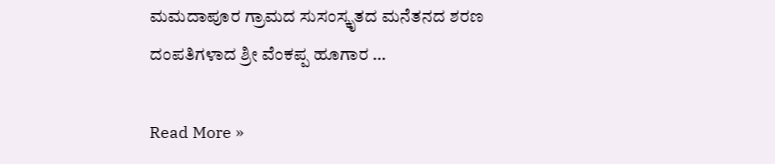ಮಮದಾಪೂರ ಗ್ರಾಮದ ಸುಸಂಸ್ಕೃತದ ಮನೆತನದ ಶರಣ ದಂಪತಿಗಳಾದ ಶ್ರೀ ವೆಂಕಪ್ಪ ಹೂಗಾರ …

Read More »